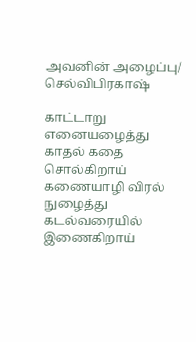அவனின் அழைப்பு/ செல்விபிரகாஷ்

காட்டாறு எனையழைத்து
காதல் கதை சொல்கிறாய்
கணையாழி விரல் நுழைத்து
கடல்வரையில் இணைகிறாய்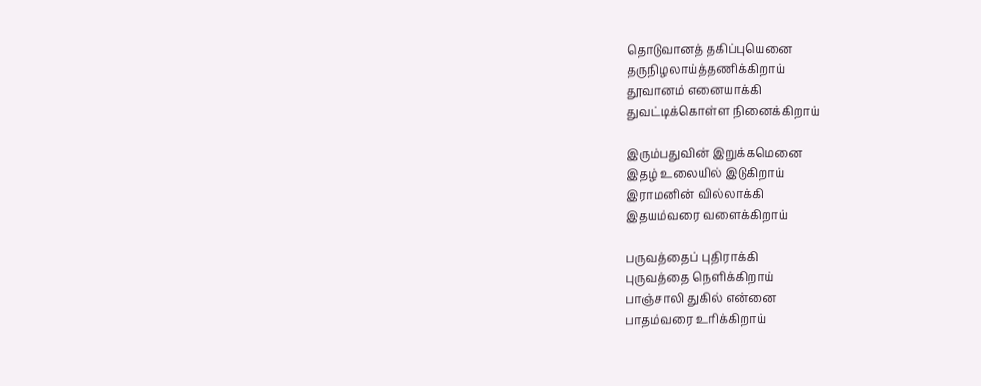தொடுவானத் தகிப்புயெனை
தருநிழலாய்த்தணிக்கிறாய்
தூவானம் எனையாக்கி
துவட்டிக்கொள்ள நினைக்கிறாய்

இரும்பதுவின் இறுக்கமெனை
இதழ் உலையில் இடுகிறாய்
இராமனின் வில்லாக்கி
இதயம்வரை வளைக்கிறாய்

பருவத்தைப் புதிராக்கி
புருவத்தை நெளிக்கிறாய்
பாஞ்சாலி துகில் என்னை
பாதம்வரை உரிக்கிறாய்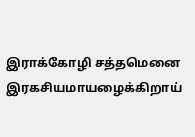இராக்கோழி சத்தமெனை
இரகசியமாயழைக்கிறாய்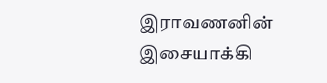இராவணனின் இசையாக்கி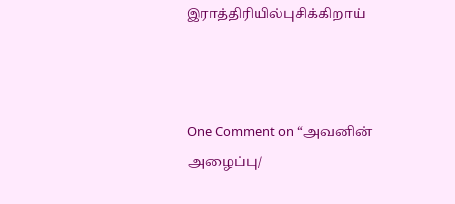இராத்திரியில்புசிக்கிறாய்



One Comment on “அவனின் அழைப்பு/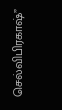செல்விபிரகாஷ்”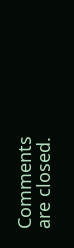Comments are closed.